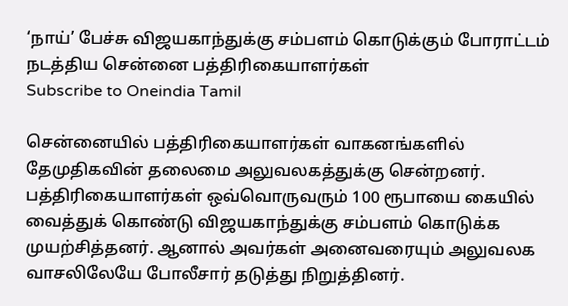‘நாய்’ பேச்சு விஜயகாந்துக்கு சம்பளம் கொடுக்கும் போராட்டம் நடத்திய சென்னை பத்திரிகையாளர்கள்
Subscribe to Oneindia Tamil

சென்னையில் பத்திரிகையாளர்கள் வாகனங்களில் தேமுதிகவின் தலைமை அலுவலகத்துக்கு சென்றனர். பத்திரிகையாளர்கள் ஒவ்வொருவரும் 100 ரூபாயை கையில் வைத்துக் கொண்டு விஜயகாந்துக்கு சம்பளம் கொடுக்க முயற்சித்தனர். ஆனால் அவர்கள் அனைவரையும் அலுவலக வாசலிலேயே போலீசார் தடுத்து நிறுத்தினர்.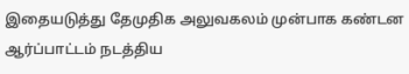இதையடுத்து தேமுதிக அலுவகலம் முன்பாக கண்டன ஆர்ப்பாட்டம் நடத்திய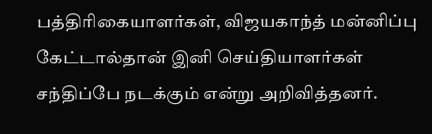பத்திரிகையாளர்கள், விஜயகாந்த் மன்னிப்பு கேட்டால்தான் இனி செய்தியாளர்கள் சந்திப்பே நடக்கும் என்று அறிவித்தனர்.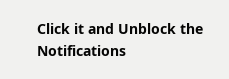Click it and Unblock the Notifications